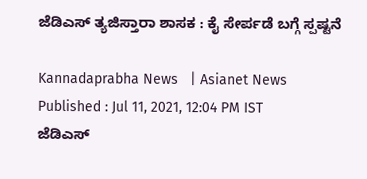ಜೆಡಿಎಸ್ ತ್ಯಜಿಸ್ತಾರಾ ಶಾಸಕ : ಕೈ ಸೇರ್ಪಡೆ ಬಗ್ಗೆ ಸ್ಪಷ್ಟನೆ

Kannadaprabha News   | Asianet News
Published : Jul 11, 2021, 12:04 PM IST
ಜೆಡಿಎಸ್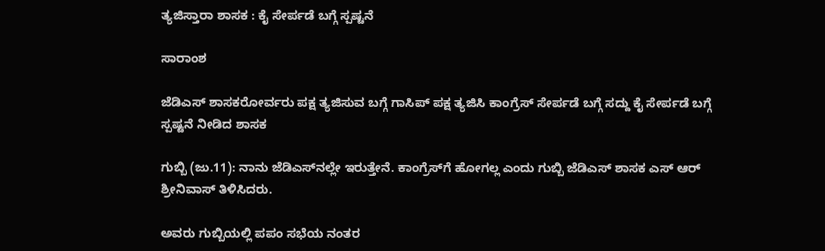ತ್ಯಜಿಸ್ತಾರಾ ಶಾಸಕ : ಕೈ ಸೇರ್ಪಡೆ ಬಗ್ಗೆ ಸ್ಪಷ್ಟನೆ

ಸಾರಾಂಶ

ಜೆಡಿಎಸ್ ಶಾಸಕರೋರ್ವರು ಪಕ್ಷ ತ್ಯಜಿಸುವ ಬಗ್ಗೆ ಗಾಸಿಪ್ ಪಕ್ಷ ತ್ಯಜಿಸಿ ಕಾಂಗ್ರೆಸ್ ಸೇರ್ಪಡೆ ಬಗ್ಗೆ ಸದ್ದು ಕೈ ಸೇರ್ಪಡೆ ಬಗ್ಗೆ ಸ್ಪಷ್ಟನೆ ನೀಡಿದ ಶಾಸಕ

ಗುಬ್ಬಿ (ಜು.11): ನಾನು ಜೆಡಿಎಸ್‌ನಲ್ಲೇ ಇರುತ್ತೇನೆ. ಕಾಂಗ್ರೆಸ್‌ಗೆ ಹೋಗಲ್ಲ ಎಂದು ಗುಬ್ಬಿ ಜೆಡಿಎಸ್ ಶಾಸಕ ಎಸ್‌ ಆರ್ ಶ್ರೀನಿವಾಸ್ ತಿಳಿಸಿದರು.

ಅವರು ಗುಬ್ಬಿಯಲ್ಲಿ ಪಪಂ ಸಭೆಯ ನಂತರ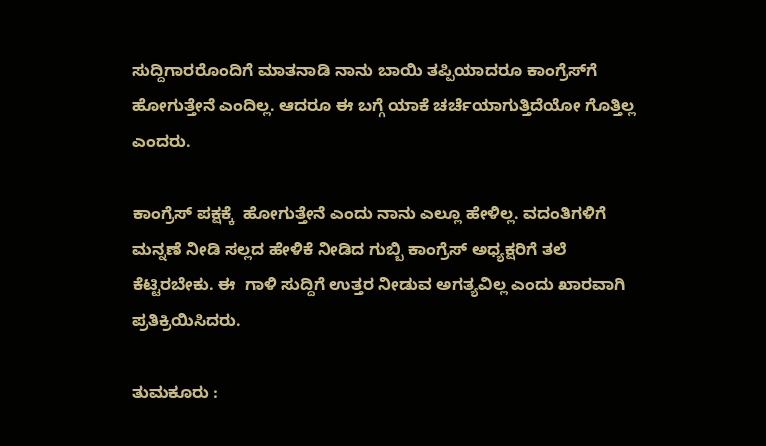ಸುದ್ದಿಗಾರರೊಂದಿಗೆ ಮಾತನಾಡಿ ನಾನು ಬಾಯಿ ತಪ್ಪಿಯಾದರೂ ಕಾಂಗ್ರೆಸ್‌ಗೆ ಹೋಗುತ್ತೇನೆ ಎಂದಿಲ್ಲ. ಆದರೂ ಈ ಬಗ್ಗೆ ಯಾಕೆ ಚರ್ಚೆಯಾಗುತ್ತಿದೆಯೋ ಗೊತ್ತಿಲ್ಲ ಎಂದರು.

ಕಾಂಗ್ರೆಸ್ ಪಕ್ಷಕ್ಕೆ  ಹೋಗುತ್ತೇನೆ ಎಂದು ನಾನು ಎಲ್ಲೂ ಹೇಳಿಲ್ಲ. ವದಂತಿಗಳಿಗೆ ಮನ್ನಣೆ ನೀಡಿ ಸಲ್ಲದ ಹೇಳಿಕೆ ನೀಡಿದ ಗುಬ್ಬಿ ಕಾಂಗ್ರೆಸ್ ಅಧ್ಯಕ್ಷರಿಗೆ ತಲೆ ಕೆಟ್ಟಿರಬೇಕು. ಈ  ಗಾಳಿ ಸುದ್ದಿಗೆ ಉತ್ತರ ನೀಡುವ ಅಗತ್ಯವಿಲ್ಲ ಎಂದು ಖಾರವಾಗಿ ಪ್ರತಿಕ್ರಿಯಿಸಿದರು.

ತುಮಕೂರು :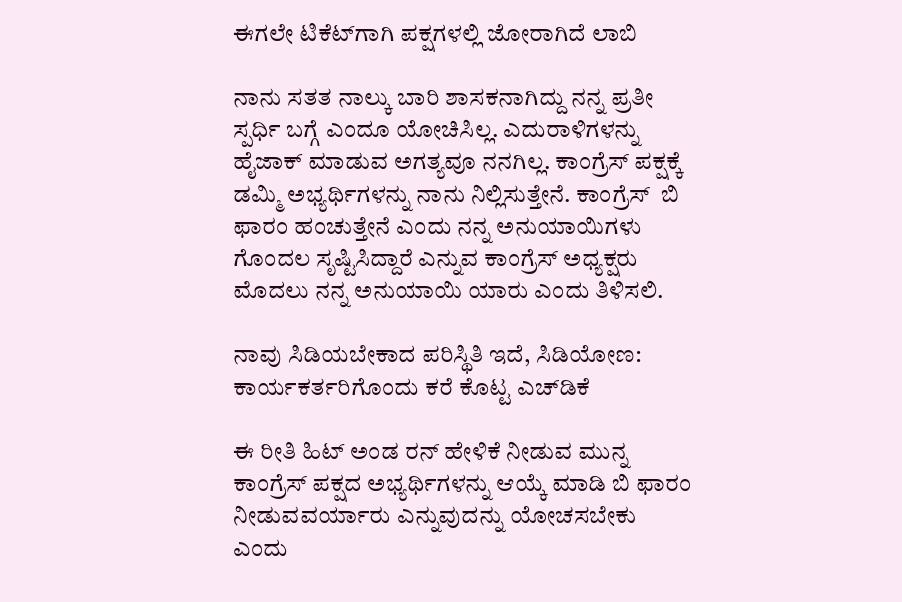ಈಗಲೇ ಟಿಕೆಟ್‌ಗಾಗಿ ಪಕ್ಷಗಳಲ್ಲಿ ಜೋರಾಗಿದೆ ಲಾಬಿ

ನಾನು ಸತತ ನಾಲ್ಕು ಬಾರಿ ಶಾಸಕನಾಗಿದ್ದು ನನ್ನ ಪ್ರತೀ ಸ್ಪರ್ಧಿ ಬಗ್ಗೆ ಎಂದೂ ಯೋಚಿಸಿಲ್ಲ. ಎದುರಾಳಿಗಳನ್ನು ಹೈಜಾಕ್ ಮಾಡುವ ಅಗತ್ಯವೂ ನನಗಿಲ್ಲ. ಕಾಂಗ್ರೆಸ್ ಪಕ್ಷಕ್ಕೆ ಡಮ್ಮಿ ಅಭ್ಯರ್ಥಿಗಳನ್ನು ನಾನು ನಿಲ್ಲಿಸುತ್ತೇನೆ. ಕಾಂಗ್ರೆಸ್  ಬಿ ಫಾರಂ ಹಂಚುತ್ತೇನೆ ಎಂದು ನನ್ನ ಅನುಯಾಯಿಗಳು ಗೊಂದಲ ಸೃಷ್ಟಿಸಿದ್ದಾರೆ ಎನ್ನುವ ಕಾಂಗ್ರೆಸ್ ಅಧ್ಯಕ್ಷರು ಮೊದಲು ನನ್ನ ಅನುಯಾಯಿ ಯಾರು ಎಂದು ತಿಳಿಸಲಿ.

ನಾವು ಸಿಡಿಯಬೇಕಾದ ಪರಿಸ್ಥಿತಿ ಇದೆ, ಸಿಡಿಯೋಣ: ಕಾರ್ಯಕರ್ತರಿಗೊಂದು ಕರೆ ಕೊಟ್ಟ ಎಚ್‌ಡಿಕೆ

ಈ ರೀತಿ ಹಿಟ್ ಅಂಡ ರನ್ ಹೇಳಿಕೆ ನೀಡುವ ಮುನ್ನ  ಕಾಂಗ್ರೆಸ್ ಪಕ್ಷದ ಅಭ್ಯರ್ಥಿಗಳನ್ನು ಆಯ್ಕೆ ಮಾಡಿ ಬಿ ಫಾರಂ ನೀಡುವವರ್ಯಾರು ಎನ್ನುವುದನ್ನು ಯೋಚಸಬೇಕು  ಎಂದು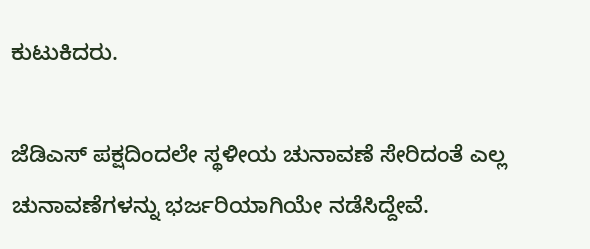ಕುಟುಕಿದರು.

ಜೆಡಿಎಸ್ ಪಕ್ಷದಿಂದಲೇ ಸ್ಥಳೀಯ ಚುನಾವಣೆ ಸೇರಿದಂತೆ ಎಲ್ಲ ಚುನಾವಣೆಗಳನ್ನು ಭರ್ಜರಿಯಾಗಿಯೇ ನಡೆಸಿದ್ದೇವೆ.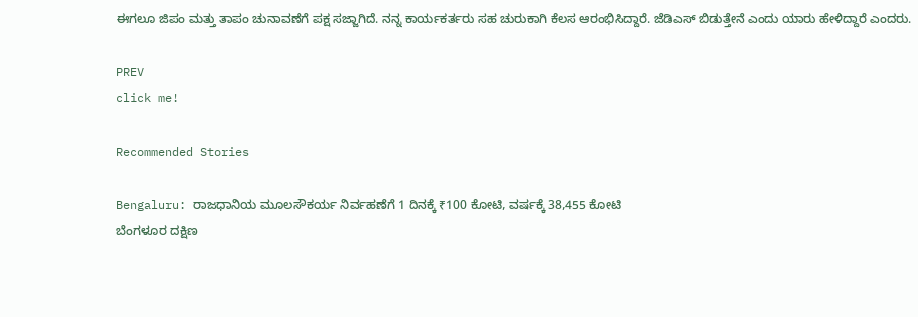ಈಗಲೂ ಜಿಪಂ ಮತ್ತು ತಾಪಂ ಚುನಾವಣೆಗೆ ಪಕ್ಷ ಸಜ್ಜಾಗಿದೆ. ನನ್ನ ಕಾರ್ಯಕರ್ತರು ಸಹ ಚುರುಕಾಗಿ ಕೆಲಸ ಆರಂಭಿಸಿದ್ದಾರೆ. ಜೆಡಿಎಸ್ ಬಿಡುತ್ತೇನೆ ಎಂದು ಯಾರು ಹೇಳಿದ್ದಾರೆ ಎಂದರು.

PREV
click me!

Recommended Stories

Bengaluru: ರಾಜಧಾನಿಯ ಮೂಲಸೌಕರ್ಯ ನಿರ್ವಹಣೆಗೆ 1 ದಿನಕ್ಕೆ ₹100 ಕೋಟಿ, ವರ್ಷಕ್ಕೆ 38,455 ಕೋಟಿ
ಬೆಂಗಳೂರ ದಕ್ಷಿಣ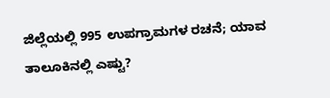ಜಿಲ್ಲೆಯಲ್ಲಿ 995 ಉಪಗ್ರಾಮಗಳ ರಚನೆ; ಯಾವ ತಾಲೂಕಿನಲ್ಲಿ ಎಷ್ಟು?